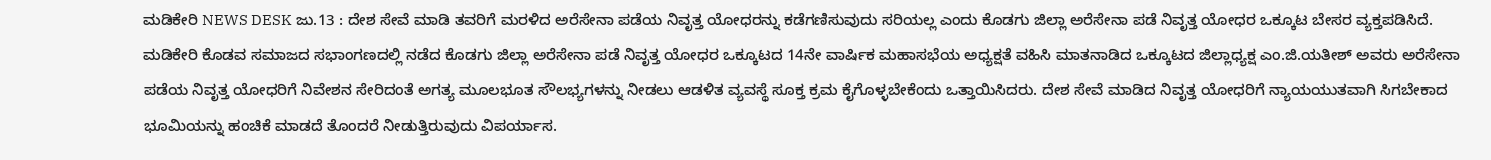ಮಡಿಕೇರಿ NEWS DESK ಜು.13 : ದೇಶ ಸೇವೆ ಮಾಡಿ ತವರಿಗೆ ಮರಳಿದ ಅರೆಸೇನಾ ಪಡೆಯ ನಿವೃತ್ತ ಯೋಧರನ್ನು ಕಡೆಗಣಿಸುವುದು ಸರಿಯಲ್ಲ ಎಂದು ಕೊಡಗು ಜಿಲ್ಲಾ ಅರೆಸೇನಾ ಪಡೆ ನಿವೃತ್ತ ಯೋಧರ ಒಕ್ಕೂಟ ಬೇಸರ ವ್ಯಕ್ತಪಡಿಸಿದೆ. ಮಡಿಕೇರಿ ಕೊಡವ ಸಮಾಜದ ಸಭಾಂಗಣದಲ್ಲಿ ನಡೆದ ಕೊಡಗು ಜಿಲ್ಲಾ ಅರೆಸೇನಾ ಪಡೆ ನಿವೃತ್ತ ಯೋಧರ ಒಕ್ಕೂಟದ 14ನೇ ವಾರ್ಷಿಕ ಮಹಾಸಭೆಯ ಅಧ್ಯಕ್ಷತೆ ವಹಿಸಿ ಮಾತನಾಡಿದ ಒಕ್ಕೂಟದ ಜಿಲ್ಲಾಧ್ಯಕ್ಷ ಎಂ.ಜಿ.ಯತೀಶ್ ಅವರು ಅರೆಸೇನಾ ಪಡೆಯ ನಿವೃತ್ತ ಯೋಧರಿಗೆ ನಿವೇಶನ ಸೇರಿದಂತೆ ಅಗತ್ಯ ಮೂಲಭೂತ ಸೌಲಭ್ಯಗಳನ್ನು ನೀಡಲು ಆಡಳಿತ ವ್ಯವಸ್ಥೆ ಸೂಕ್ತ ಕ್ರಮ ಕೈಗೊಳ್ಳಬೇಕೆಂದು ಒತ್ತಾಯಿಸಿದರು. ದೇಶ ಸೇವೆ ಮಾಡಿದ ನಿವೃತ್ತ ಯೋಧರಿಗೆ ನ್ಯಾಯಯುತವಾಗಿ ಸಿಗಬೇಕಾದ ಭೂಮಿಯನ್ನು ಹಂಚಿಕೆ ಮಾಡದೆ ತೊಂದರೆ ನೀಡುತ್ತಿರುವುದು ವಿಪರ್ಯಾಸ.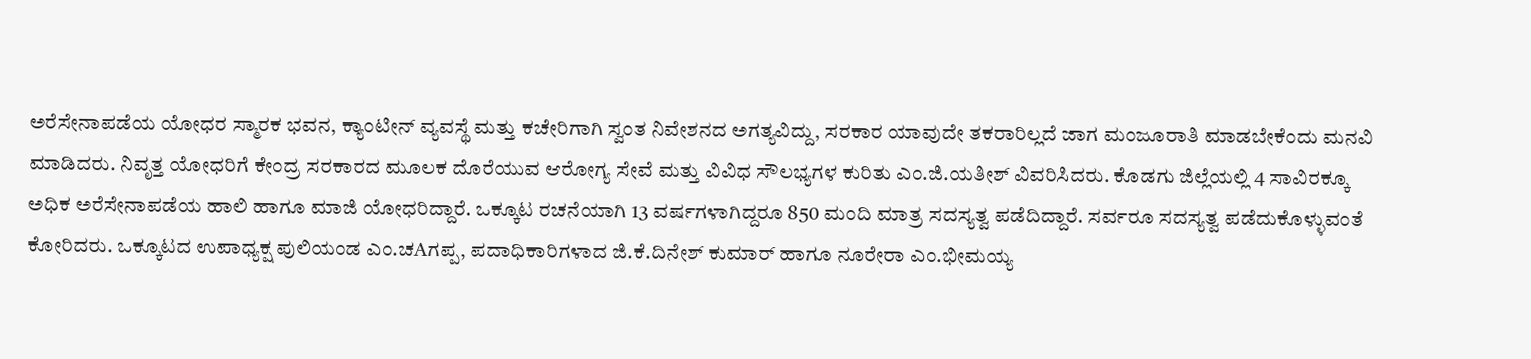ಅರೆಸೇನಾಪಡೆಯ ಯೋಧರ ಸ್ಮಾರಕ ಭವನ, ಕ್ಯಾಂಟೀನ್ ವ್ಯವಸ್ಥೆ ಮತ್ತು ಕಚೇರಿಗಾಗಿ ಸ್ವಂತ ನಿವೇಶನದ ಅಗತ್ಯವಿದ್ದು, ಸರಕಾರ ಯಾವುದೇ ತಕರಾರಿಲ್ಲದೆ ಜಾಗ ಮಂಜೂರಾತಿ ಮಾಡಬೇಕೆಂದು ಮನವಿ ಮಾಡಿದರು. ನಿವೃತ್ತ ಯೋಧರಿಗೆ ಕೇಂದ್ರ ಸರಕಾರದ ಮೂಲಕ ದೊರೆಯುವ ಆರೋಗ್ಯ ಸೇವೆ ಮತ್ತು ವಿವಿಧ ಸೌಲಭ್ಯಗಳ ಕುರಿತು ಎಂ.ಜಿ.ಯತೀಶ್ ವಿವರಿಸಿದರು. ಕೊಡಗು ಜಿಲ್ಲೆಯಲ್ಲಿ 4 ಸಾವಿರಕ್ಕೂ ಅಧಿಕ ಅರೆಸೇನಾಪಡೆಯ ಹಾಲಿ ಹಾಗೂ ಮಾಜಿ ಯೋಧರಿದ್ದಾರೆ. ಒಕ್ಕೂಟ ರಚನೆಯಾಗಿ 13 ವರ್ಷಗಳಾಗಿದ್ದರೂ 850 ಮಂದಿ ಮಾತ್ರ ಸದಸ್ಯತ್ವ ಪಡೆದಿದ್ದಾರೆ. ಸರ್ವರೂ ಸದಸ್ಯತ್ವ ಪಡೆದುಕೊಳ್ಳುವಂತೆ ಕೋರಿದರು. ಒಕ್ಕೂಟದ ಉಪಾಧ್ಯಕ್ಷ ಪುಲಿಯಂಡ ಎಂ.ಚAಗಪ್ಪ, ಪದಾಧಿಕಾರಿಗಳಾದ ಜಿ.ಕೆ.ದಿನೇಶ್ ಕುಮಾರ್ ಹಾಗೂ ನೂರೇರಾ ಎಂ.ಭೀಮಯ್ಯ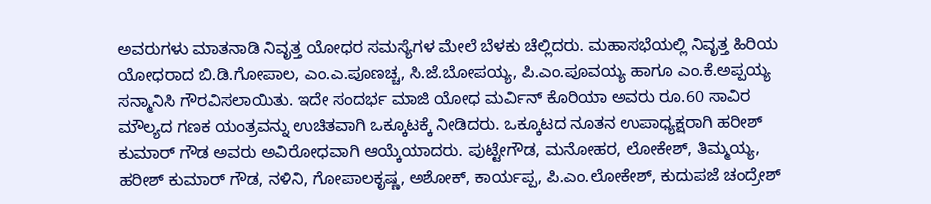ಅವರುಗಳು ಮಾತನಾಡಿ ನಿವೃತ್ತ ಯೋಧರ ಸಮಸ್ಯೆಗಳ ಮೇಲೆ ಬೆಳಕು ಚೆಲ್ಲಿದರು. ಮಹಾಸಭೆಯಲ್ಲಿ ನಿವೃತ್ತ ಹಿರಿಯ ಯೋಧರಾದ ಬಿ.ಡಿ.ಗೋಪಾಲ, ಎಂ.ಎ.ಪೂಣಚ್ಚ, ಸಿ.ಜೆ.ಬೋಪಯ್ಯ, ಪಿ.ಎಂ.ಪೂವಯ್ಯ ಹಾಗೂ ಎಂ.ಕೆ.ಅಪ್ಪಯ್ಯ ಸನ್ಮಾನಿಸಿ ಗೌರವಿಸಲಾಯಿತು. ಇದೇ ಸಂದರ್ಭ ಮಾಜಿ ಯೋಧ ಮರ್ವಿನ್ ಕೊರಿಯಾ ಅವರು ರೂ.60 ಸಾವಿರ ಮೌಲ್ಯದ ಗಣಕ ಯಂತ್ರವನ್ನು ಉಚಿತವಾಗಿ ಒಕ್ಕೂಟಕ್ಕೆ ನೀಡಿದರು. ಒಕ್ಕೂಟದ ನೂತನ ಉಪಾಧ್ಯಕ್ಷರಾಗಿ ಹರೀಶ್ ಕುಮಾರ್ ಗೌಡ ಅವರು ಅವಿರೋಧವಾಗಿ ಆಯ್ಕೆಯಾದರು. ಪುಟ್ಟೇಗೌಡ, ಮನೋಹರ, ಲೋಕೇಶ್, ತಿಮ್ಮಯ್ಯ, ಹರೀಶ್ ಕುಮಾರ್ ಗೌಡ, ನಳಿನಿ, ಗೋಪಾಲಕೃಷ್ಣ, ಅಶೋಕ್, ಕಾರ್ಯಪ್ಪ, ಪಿ.ಎಂ.ಲೋಕೇಶ್, ಕುದುಪಜೆ ಚಂದ್ರೇಶ್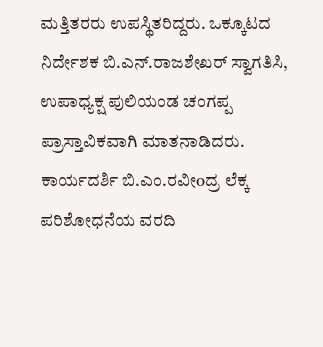ಮತ್ತಿತರರು ಉಪಸ್ಥಿತರಿದ್ದರು. ಒಕ್ಕೂಟದ ನಿರ್ದೇಶಕ ಬಿ.ಎನ್.ರಾಜಶೇಖರ್ ಸ್ವಾಗತಿಸಿ, ಉಪಾಧ್ಯಕ್ಷ ಪುಲಿಯಂಡ ಚಂಗಪ್ಪ ಪ್ರಾಸ್ತಾವಿಕವಾಗಿ ಮಾತನಾಡಿದರು. ಕಾರ್ಯದರ್ಶಿ ಬಿ.ಎಂ.ರವೀoದ್ರ ಲೆಕ್ಕ ಪರಿಶೋಧನೆಯ ವರದಿ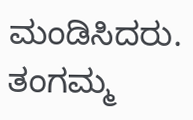ಮಂಡಿಸಿದರು. ತಂಗಮ್ಮ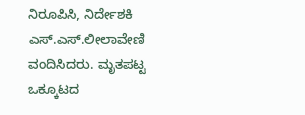ನಿರೂಪಿಸಿ, ನಿರ್ದೇಶಕಿ ಎಸ್.ಎಸ್.ಲೀಲಾವೇಣಿ ವಂದಿಸಿದರು. ಮೃತಪಟ್ಟ ಒಕ್ಕೂಟದ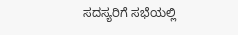ಸದಸ್ಯರಿಗೆ ಸಭೆಯಲ್ಲಿ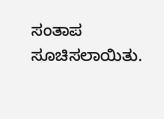ಸಂತಾಪ ಸೂಚಿಸಲಾಯಿತು.